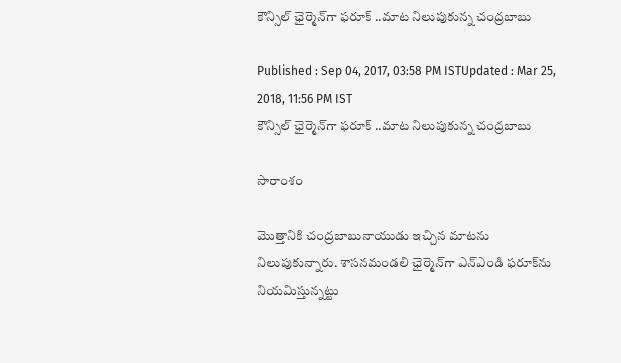కౌన్సిల్ ఛైర్మెన్‌గా ఫరూక్‌ ..మాట నిలుపుకున్న చంద్రబాబు

Published : Sep 04, 2017, 03:58 PM ISTUpdated : Mar 25, 2018, 11:56 PM IST
కౌన్సిల్ ఛైర్మెన్‌గా ఫరూక్‌ ..మాట నిలుపుకున్న చంద్రబాబు

సారాంశం

మొత్తానికి చంద్రబాబునాయుడు ఇచ్చిన మాటను నిలుపుకున్నారు. శాసనమండలి ఛైర్మెన్‌గా ఎన్ఎండి ఫరూక్‌ను నియమిస్తున్నట్టు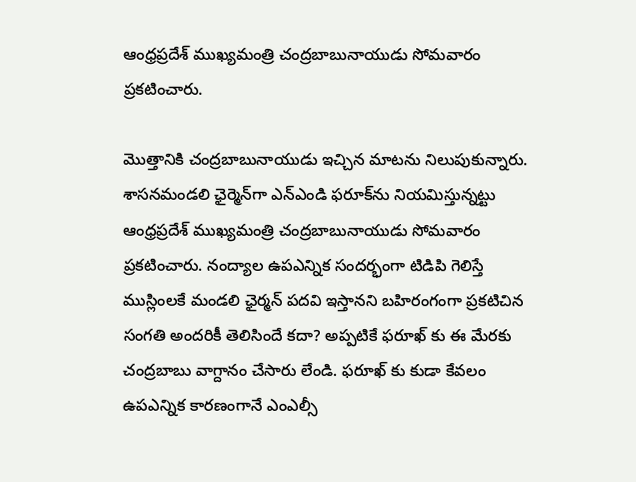ఆంధ్రప్రదేశ్ ముఖ్యమంత్రి చంద్రబాబునాయుడు సోమవారం ప్రకటించారు.

మొత్తానికి చంద్రబాబునాయుడు ఇచ్చిన మాటను నిలుపుకున్నారు. శాసనమండలి ఛైర్మెన్‌గా ఎన్ఎండి ఫరూక్‌ను నియమిస్తున్నట్టు ఆంధ్రప్రదేశ్ ముఖ్యమంత్రి చంద్రబాబునాయుడు సోమవారం ప్రకటించారు. నంద్యాల ఉపఎన్నిక సందర్భంగా టిడిపి గెలిస్తే ముస్లింలకే మండలి ఛైర్మన్ పదవి ఇస్తానని బహిరంగంగా ప్రకటిచిన సంగతి అందరికీ తెలిసిందే కదా? అప్పటికే ఫరూఖ్ కు ఈ మేరకు చంద్రబాబు వాగ్దానం చేసారు లేండి. ఫరూఖ్ కు కుడా కేవలం ఉపఎన్నిక కారణంగానే ఎంఎల్సీ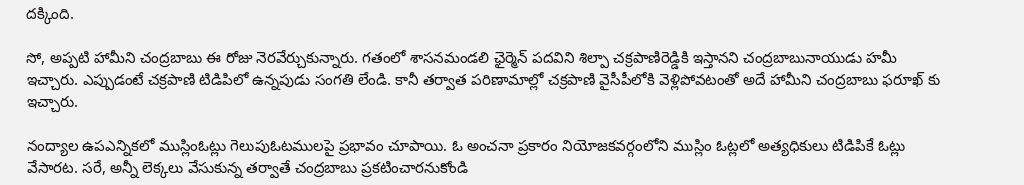దక్కింది.

సో, అప్పటి హామీని చంద్రబాబు ఈ రోజు నెరవేర్చుకున్నారు. గతంలో శాసనమండలి ఛైర్మెన్ పదవిని శిల్పా చక్రపాణిరెడ్డికి ఇస్తానని చంద్రబాబునాయుడు హమీ ఇచ్చారు. ఎప్పుడంటే చక్రపాణి టిడిపిలో ఉన్నపుడు సంగతి లేండి. కానీ తర్వాత పరిణామాల్లో చక్రపాణి వైసీపీలోకి వెళ్లిపోవటంతో అదే హామీని చంద్రబాబు ఫరూఖ్ కు ఇచ్చారు.

నంద్యాల ఉపఎన్నికలో ముస్లింఓట్లు గెలుపుఓటములపై ప్రభావం చూపాయి. ఓ అంచనా ప్రకారం నియోజకవర్గంలోని ముస్లిం ఓట్లలో అత్యధికులు టిడిపికే ఓట్లు వేసారట. సరే, అన్నీ లెక్కలు వేసుకున్న తర్వాతే చంద్రబాబు ప్రకటించారనుకోండి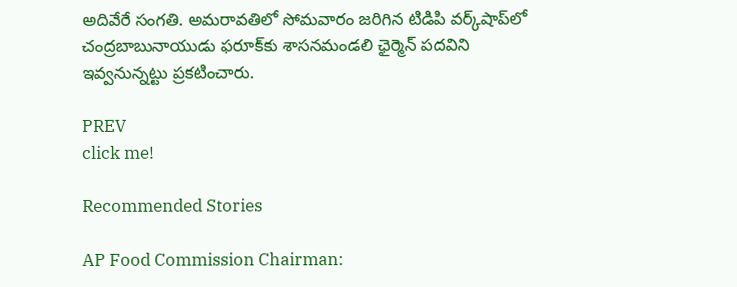అదివేరే సంగతి. అమరావతిలో సోమవారం జరిగిన టిడిపి వర్క్‌షాప్‌లో చంద్రబాబునాయుడు ఫరూక్‌కు శాసనమండలి ఛైర్మెన్ పదవిని ఇవ్వనున్నట్టు ప్రకటించారు.

PREV
click me!

Recommended Stories

AP Food Commission Chairman: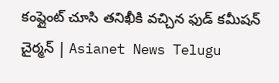కంప్లైంట్ చూసి తనిఖీకి వచ్చిన ఫుడ్ కమీషన్ చైర్మన్ | Asianet News Telugu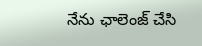నేను ఛాలెంజ్ చేసి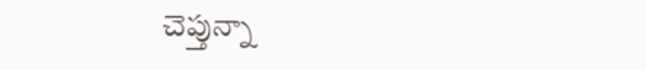చెప్తున్నా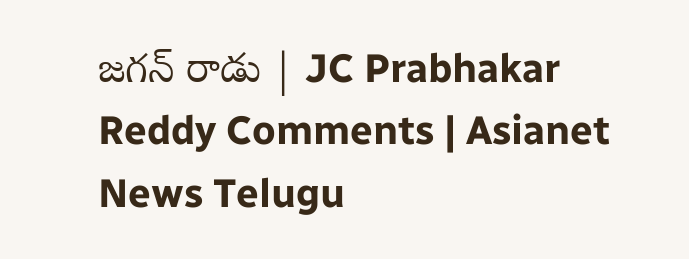జగన్ రాడు | JC Prabhakar Reddy Comments | Asianet News Telugu